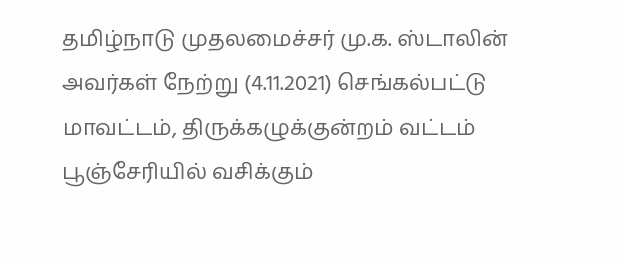தமிழ்நாடு முதலமைச்சர் மு.க. ஸ்டாலின் அவர்கள் நேற்று (4.11.2021) செங்கல்பட்டு மாவட்டம், திருக்கழுக்குன்றம் வட்டம் பூஞ்சேரியில் வசிக்கும்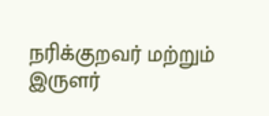நரிக்குறவர் மற்றும் இருளர்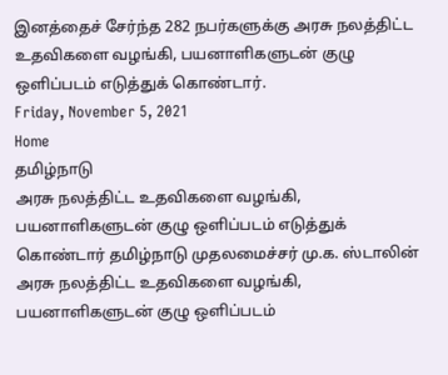இனத்தைச் சேர்ந்த 282 நபர்களுக்கு அரசு நலத்திட்ட உதவிகளை வழங்கி, பயனாளிகளுடன் குழு ஒளிப்படம் எடுத்துக் கொண்டார்.
Friday, November 5, 2021
Home
தமிழ்நாடு
அரசு நலத்திட்ட உதவிகளை வழங்கி, பயனாளிகளுடன் குழு ஒளிப்படம் எடுத்துக் கொண்டார் தமிழ்நாடு முதலமைச்சர் மு.க. ஸ்டாலின்
அரசு நலத்திட்ட உதவிகளை வழங்கி, பயனாளிகளுடன் குழு ஒளிப்படம்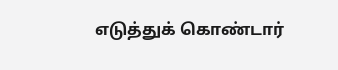எடுத்துக் கொண்டார்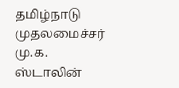தமிழ்நாடு முதலமைச்சர் மு.க. ஸ்டாலின்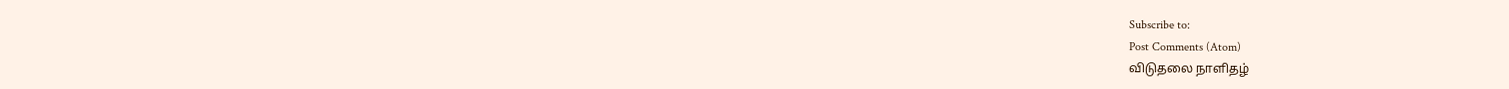Subscribe to:
Post Comments (Atom)
விடுதலை நாளிதழ்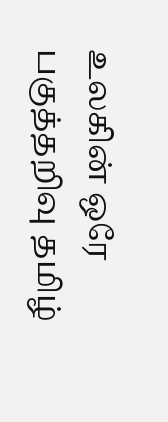உலகின் ஒரே பகுத்தறிவு தமிழ்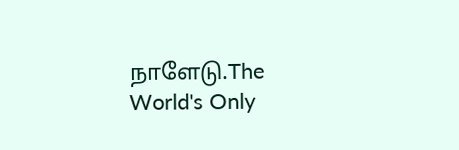நாளேடு.The World's Only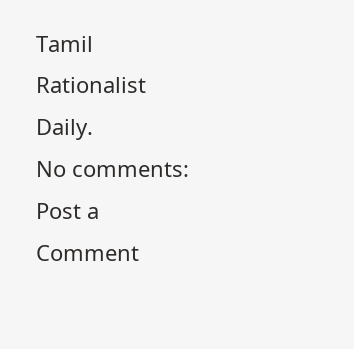Tamil Rationalist Daily.
No comments:
Post a Comment